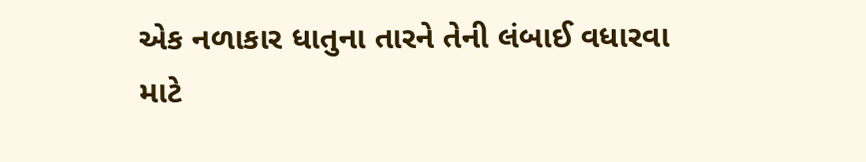એક નળાકાર ધાતુના તારને તેની લંબાઈ વધારવા માટે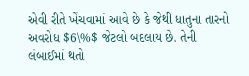એવી રીતે ખેંચવામાં આવે છે કે જેથી ધાતુના તારનો અવરોધ $6\%$ જેટલો બદલાય છે. તેની લંબાઈમાં થતો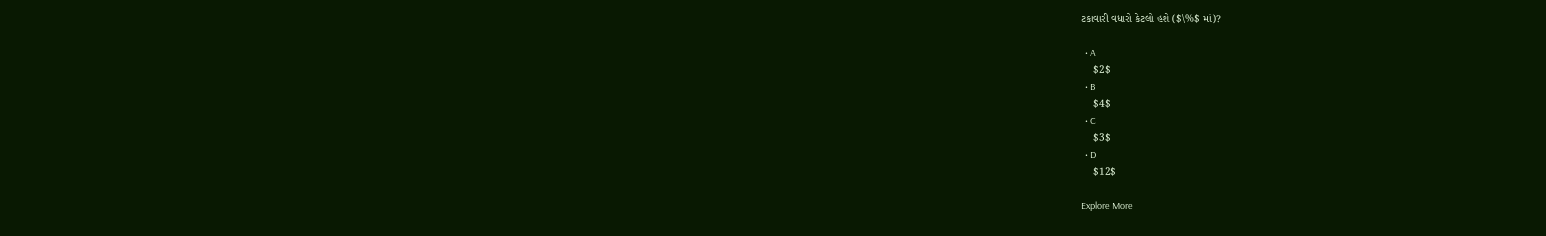ટકાવારી વધારો કેટલો હશે ($\%$ માં)?

  • A
    $2$
  • B
    $4$
  • C
    $3$
  • D
    $12$

Explore More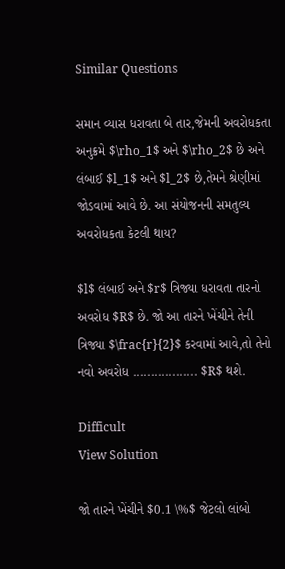Similar Questions

સમાન વ્યાસ ધરાવતા બે તાર,જેમની અવરોધકતા અનુક્રમે $\rho_1$ અને $\rho_2$ છે અને લંબાઈ $l_1$ અને $l_2$ છે,તેમને શ્રેણીમાં જોડવામાં આવે છે. આ સંયોજનની સમતુલ્ય અવરોધકતા કેટલી થાય?

$l$ લંબાઈ અને $r$ ત્રિજ્યા ધરાવતા તારનો અવરોધ $R$ છે. જો આ તારને ખેંચીને તેની ત્રિજ્યા $\frac{r}{2}$ કરવામાં આવે,તો તેનો નવો અવરોધ .................. $R$ થશે.

Difficult
View Solution

જો તારને ખેંચીને $0.1 \%$ જેટલો લાંબો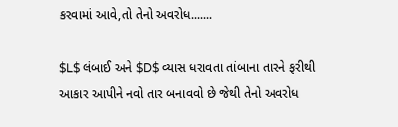કરવામાં આવે,તો તેનો અવરોધ.......

$L$ લંબાઈ અને $D$ વ્યાસ ધરાવતા તાંબાના તારને ફરીથી આકાર આપીને નવો તાર બનાવવો છે જેથી તેનો અવરોધ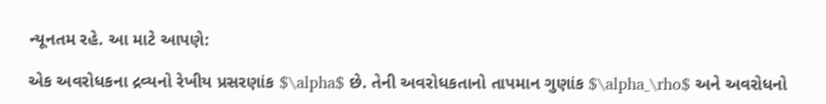ન્યૂનતમ રહે. આ માટે આપણે:

એક અવરોધકના દ્રવ્યનો રેખીય પ્રસરણાંક $\alpha$ છે. તેની અવરોધકતાનો તાપમાન ગુણાંક $\alpha_\rho$ અને અવરોધનો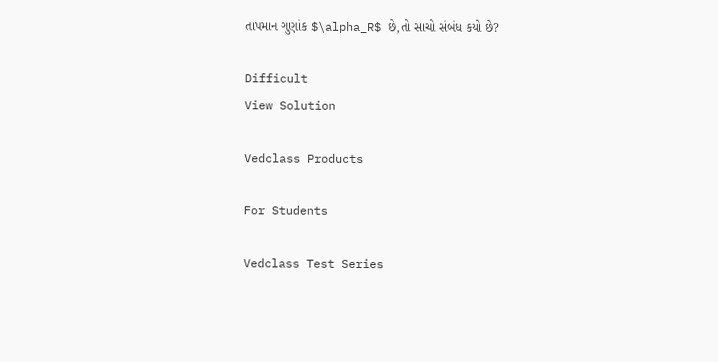તાપમાન ગુણાંક $\alpha_R$ છે,તો સાચો સંબંધ કયો છે?

Difficult
View Solution

Vedclass Products

For Students

Vedclass Test Series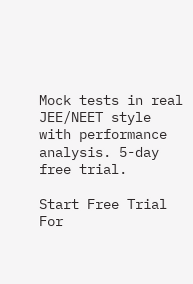Mock tests in real JEE/NEET style with performance analysis. 5-day free trial.

Start Free Trial
For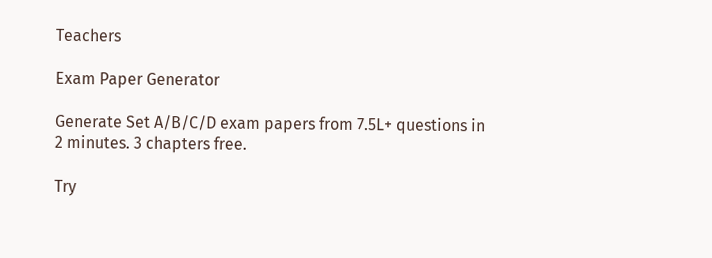Teachers

Exam Paper Generator

Generate Set A/B/C/D exam papers from 7.5L+ questions in 2 minutes. 3 chapters free.

Try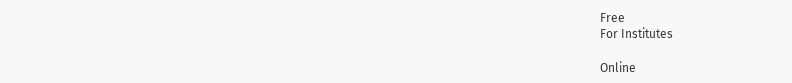Free
For Institutes

Online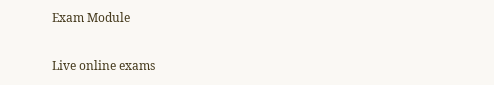Exam Module

Live online exams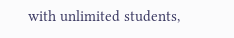with unlimited students,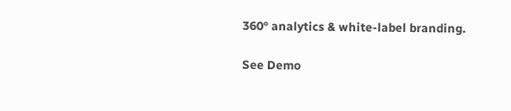360° analytics & white-label branding.

See Demo